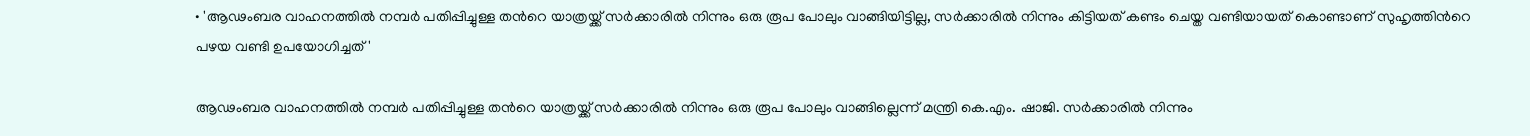• 'ആഢംബര വാഹനത്തില്‍ നമ്പര്‍ പതിപ്പിച്ചുള്ള തന്‍റെ യാത്രയ്ക്ക് സര്‍ക്കാരില്‍ നിന്നും ഒരു രൂപ പോലും വാങ്ങിയിട്ടില്ല, സര്‍ക്കാരില്‍ നിന്നും കിട്ടിയത് കണ്ടം ചെയ്ത വണ്ടിയായത് കൊണ്ടാണ് സുഹൃത്തിന്‍റെ പഴയ വണ്ടി ഉപയോഗിച്ചത്'

ആഢംബര വാഹനത്തില്‍ നമ്പര്‍ പതിപ്പിച്ചുള്ള തന്‍റെ യാത്രയ്ക്ക് സര്‍ക്കാരില്‍ നിന്നും ഒരു രൂപ പോലും വാങ്ങില്ലെന്ന് മന്ത്രി കെ.എം. ഷാജി. സര്‍ക്കാരില്‍ നിന്നും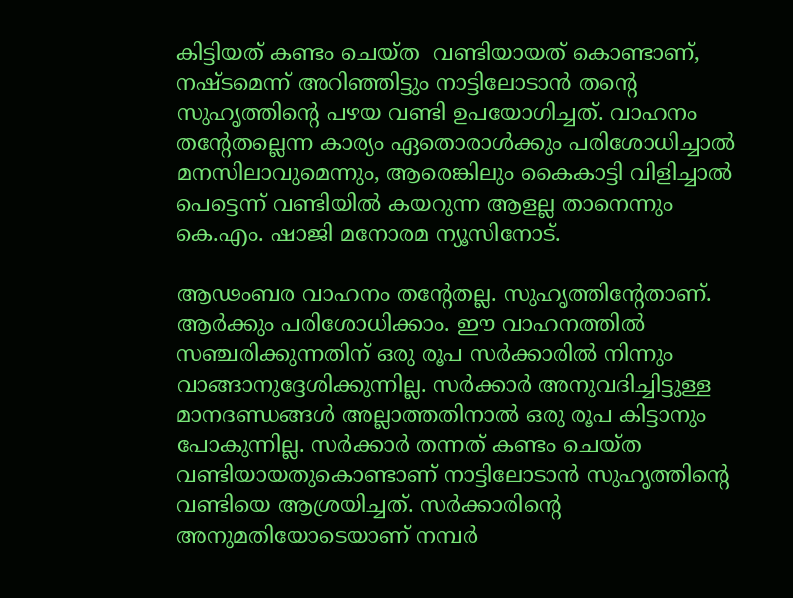കിട്ടിയത് കണ്ടം ചെയ്ത  വണ്ടിയായത് കൊണ്ടാണ്, നഷ്ടമെന്ന് അറിഞ്ഞിട്ടും നാട്ടിലോടാന്‍ തന്‍റെ സുഹൃത്തിന്‍റെ പഴയ വണ്ടി ഉപയോഗിച്ചത്. വാഹനം തന്‍റേതല്ലെന്ന കാര്യം ഏതൊരാള്‍ക്കും പരിശോധിച്ചാല്‍ മനസിലാവുമെന്നും, ആരെങ്കിലും കൈകാട്ടി വിളിച്ചാല്‍ പെട്ടെന്ന് വണ്ടിയില്‍ കയറുന്ന ആളല്ല താനെന്നും കെ.എം. ഷാജി മനോരമ ന്യൂസിനോട്.

ആഢംബര വാഹനം തന്‍റേതല്ല. സുഹൃത്തിന്‍റേതാണ്. ആര്‍ക്കും പരിശോധിക്കാം. ഈ വാഹനത്തില്‍ സഞ്ചരിക്കുന്നതിന് ഒരു രൂപ സര്‍ക്കാരില്‍ നിന്നും വാങ്ങാനുദ്ദേശിക്കുന്നില്ല. സര്‍ക്കാര്‍ അനുവദിച്ചിട്ടുള്ള മാനദണ്ഡങ്ങള്‍ അല്ലാത്തതിനാല്‍ ഒരു രൂപ കിട്ടാനും പോകുന്നില്ല. സര്‍ക്കാര്‍ തന്നത് കണ്ടം ചെയ്ത വണ്ടിയായതുകൊണ്ടാണ് നാട്ടിലോടാന്‍ സുഹൃത്തിന്‍റെ വണ്ടിയെ ആശ്രയിച്ചത്. സര്‍ക്കാരിന്‍റെ അനുമതിയോടെയാണ് നമ്പര്‍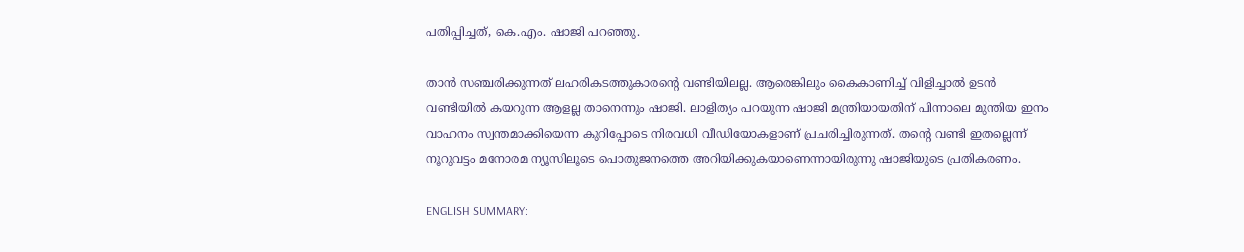പതിപ്പിച്ചത്, കെ.എം. ഷാജി പറഞ്ഞു.

താന്‍ സഞ്ചരിക്കുന്നത് ലഹരികടത്തുകാരന്‍റെ വണ്ടിയിലല്ല. ആരെങ്കിലും കൈകാണിച്ച് വിളിച്ചാല്‍ ഉടന്‍ വണ്ടിയില്‍ കയറുന്ന ആളല്ല താനെന്നും ഷാജി. ലാളിത്യം പറയുന്ന ഷാജി മന്ത്രിയായതിന് പിന്നാലെ മുന്തിയ ഇനം വാഹനം സ്വന്തമാക്കിയെന്ന കുറിപ്പോടെ നിരവധി വീഡിയോകളാണ് പ്രചരിച്ചിരുന്നത്. തന്‍റെ വണ്ടി ഇതല്ലെന്ന് നൂറുവട്ടം മനോരമ ന്യൂസിലൂടെ പൊതുജനത്തെ അറിയിക്കുകയാണെന്നായിരുന്നു ഷാജിയുടെ പ്രതികരണം.

ENGLISH SUMMARY: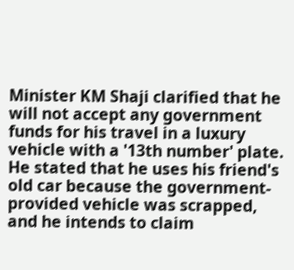Minister KM Shaji clarified that he will not accept any government funds for his travel in a luxury vehicle with a '13th number' plate. He stated that he uses his friend's old car because the government-provided vehicle was scrapped, and he intends to claim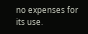no expenses for its use.